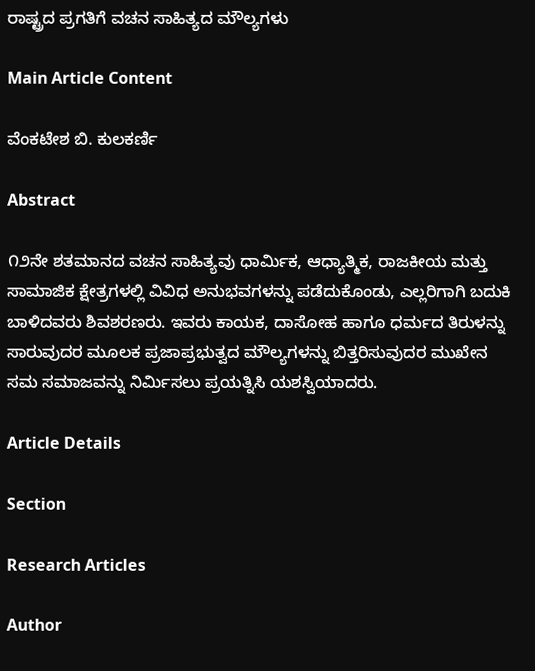ರಾಷ್ಟ್ರದ ಪ್ರಗತಿಗೆ ವಚನ ಸಾಹಿತ್ಯದ ಮೌಲ್ಯಗಳು

Main Article Content

ವೆಂಕಟೇಶ ಬಿ. ಕುಲಕರ್ಣಿ

Abstract

೧೨ನೇ ಶತಮಾನದ ವಚನ ಸಾಹಿತ್ಯವು ಧಾರ್ಮಿಕ, ಆಧ್ಯಾತ್ಮಿಕ, ರಾಜಕೀಯ ಮತ್ತು ಸಾಮಾಜಿಕ ಕ್ಷೇತ್ರಗಳಲ್ಲಿ ವಿವಿಧ ಅನುಭವಗಳನ್ನು ಪಡೆದುಕೊಂಡು, ಎಲ್ಲರಿಗಾಗಿ ಬದುಕಿ ಬಾಳಿದವರು ಶಿವಶರಣರು. ಇವರು ಕಾಯಕ, ದಾಸೋಹ ಹಾಗೂ ಧರ್ಮದ ತಿರುಳನ್ನು ಸಾರುವುದರ ಮೂಲಕ ಪ್ರಜಾಪ್ರಭುತ್ವದ ಮೌಲ್ಯಗಳನ್ನು ಬಿತ್ತರಿಸುವುದರ ಮುಖೇನ ಸಮ ಸಮಾಜವನ್ನು ನಿರ್ಮಿಸಲು ಪ್ರಯತ್ನಿಸಿ ಯಶಸ್ವಿಯಾದರು.

Article Details

Section

Research Articles

Author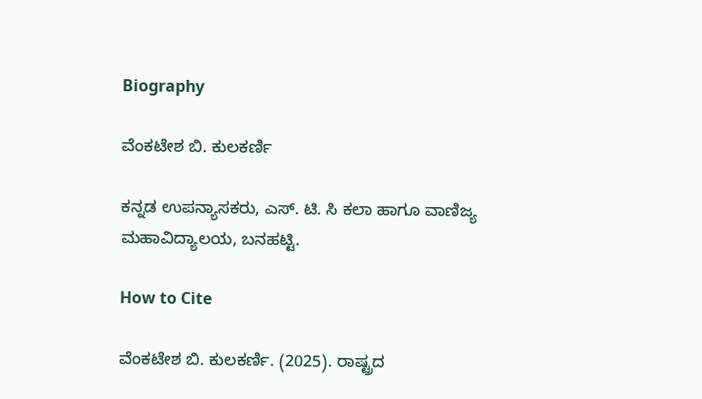Biography

ವೆಂಕಟೇಶ ಬಿ. ಕುಲಕರ್ಣಿ

ಕನ್ನಡ ಉಪನ್ಯಾಸಕರು, ಎಸ್. ಟಿ. ಸಿ ಕಲಾ ಹಾಗೂ ವಾಣಿಜ್ಯ ಮಹಾವಿದ್ಯಾಲಯ, ಬನಹಟ್ಟಿ.

How to Cite

ವೆಂಕಟೇಶ ಬಿ. ಕುಲಕರ್ಣಿ. (2025). ರಾಷ್ಟ್ರದ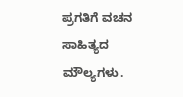ಪ್ರಗತಿಗೆ ವಚನ ಸಾಹಿತ್ಯದ ಮೌಲ್ಯಗಳು.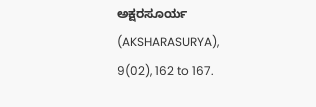ಅಕ್ಷರಸೂರ್ಯ (AKSHARASURYA), 9(02), 162 to 167.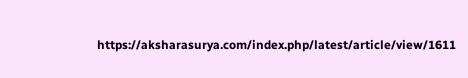https://aksharasurya.com/index.php/latest/article/view/1611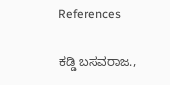References

ಕಡ್ಡಿ ಬಸವರಾಜ.,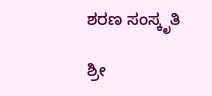ಶರಣ ಸಂಸ್ಕೃತಿ

ಶ್ರೀ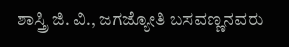ಶಾಸ್ತ್ರಿ ಜಿ. ವಿ., ಜಗಜ್ಯೋತಿ ಬಸವಣ್ಣನವರು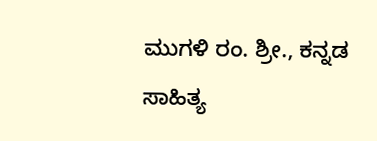ಮುಗಳಿ ರಂ. ಶ್ರೀ., ಕನ್ನಡ ಸಾಹಿತ್ಯ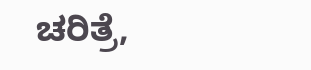ಚರಿತ್ರೆ,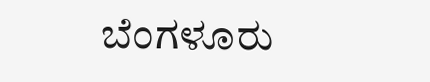ಬೆಂಗಳೂರು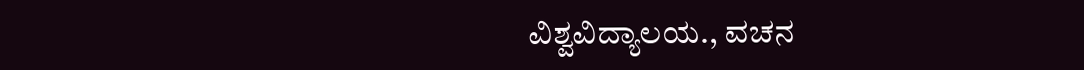ವಿಶ್ವವಿದ್ಯಾಲಯ., ವಚನ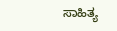ಸಾಹಿತ್ಯ